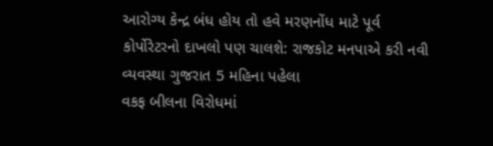આરોગ્ય કેન્દ્ર બંધ હોય તો હવે મરણનોંધ માટે પૂર્વ કોર્પોરેટરનો દાખલો પણ ચાલશે: રાજકોટ મનપાએ કરી નવી વ્યવસ્થા ગુજરાત 5 મહિના પહેલા
વકફ બીલના વિરોધમાં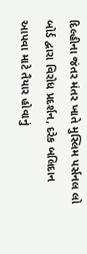દિલ્હીના જંતર મંતર ખાતે મુસ્લિમ પર્સનલ લો બોર્ડ દ્વારા વિરોધ પ્રદર્શન, દરેક બલિદાન આપવા માટે તૈયાર હોવાનું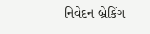નિવેદન બ્રેકિંગ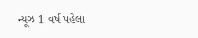ન્યૂઝ 1 વર્ષ પહેલા